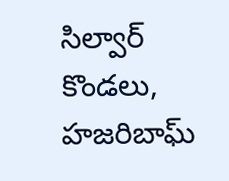సిల్వార్ కొండలు, హజరిబాఘ్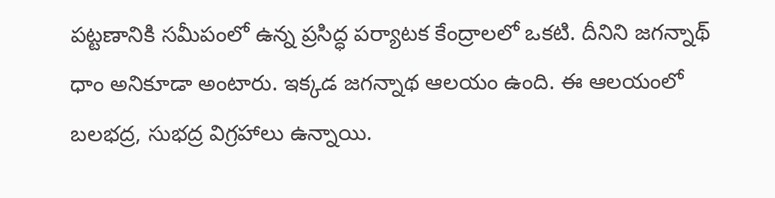పట్టణానికి సమీపంలో ఉన్న ప్రసిద్ధ పర్యాటక కేంద్రాలలో ఒకటి. దీనిని జగన్నాథ్ ధాం అనికూడా అంటారు. ఇక్కడ జగన్నాథ ఆలయం ఉంది. ఈ ఆలయంలో బలభద్ర, సుభద్ర విగ్రహాలు ఉన్నాయి.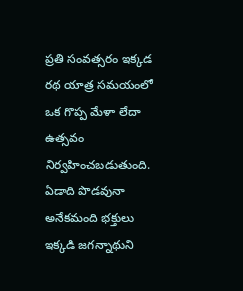ప్రతి సంవత్సరం ఇక్కడ రథ యాత్ర సమయంలో ఒక గొప్ప మేళా లేదా ఉత్సవం నిర్వహించబడుతుంది. ఏడాది పొడవునా అనేకమంది భక్తులు ఇక్కడి జగన్నాథుని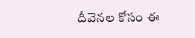దీవెనల కోసం ఈ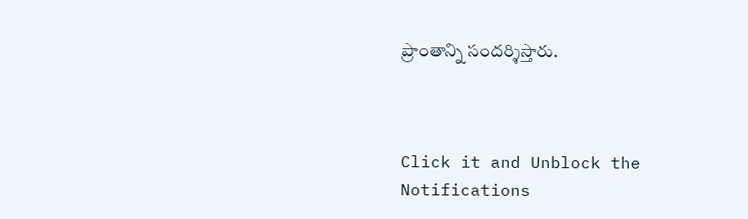ప్రాంతాన్ని సందర్శిస్తారు.



Click it and Unblock the Notifications